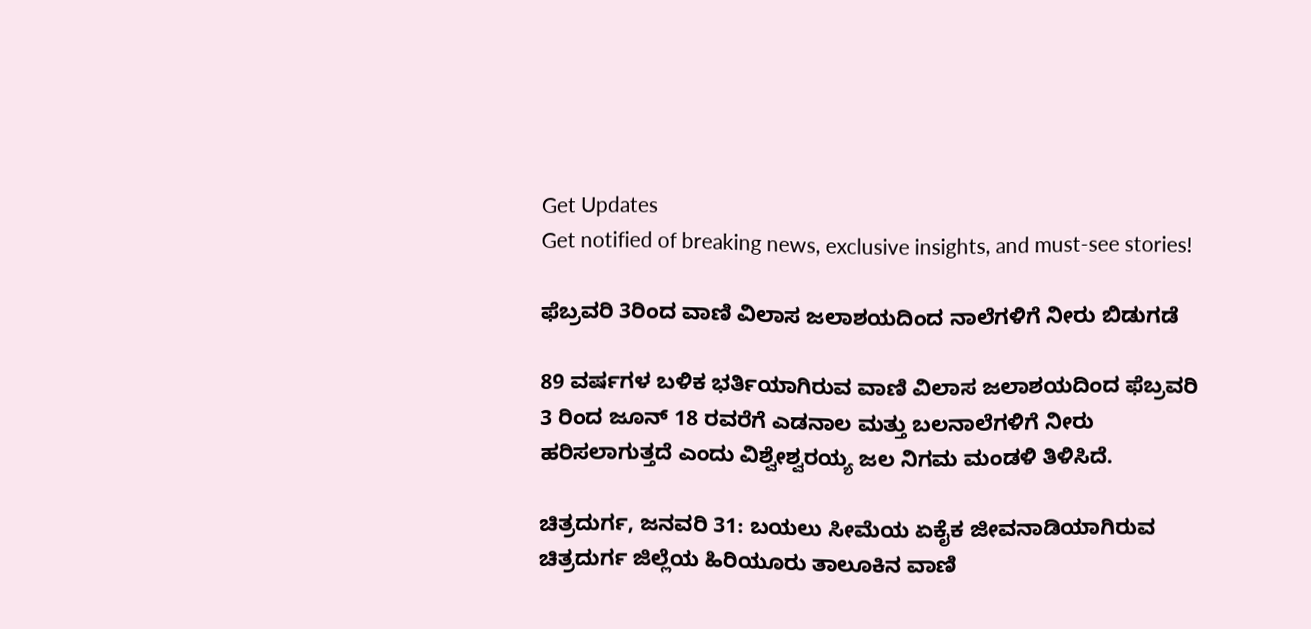Get Updates
Get notified of breaking news, exclusive insights, and must-see stories!

ಫೆಬ್ರವರಿ 3ರಿಂದ ವಾಣಿ ವಿಲಾಸ ಜಲಾಶಯದಿಂದ ನಾಲೆಗಳಿಗೆ ನೀರು ಬಿಡುಗಡೆ

89 ವರ್ಷಗಳ ಬಳಿಕ ಭರ್ತಿಯಾಗಿರುವ ವಾಣಿ ವಿಲಾಸ ಜಲಾಶಯದಿಂದ ಫೆಬ್ರವರಿ 3 ರಿಂದ ಜೂನ್ 18 ರವರೆಗೆ ಎಡನಾಲ ಮತ್ತು ಬಲನಾಲೆಗಳಿಗೆ ನೀರು ಹರಿಸಲಾಗುತ್ತದೆ ಎಂದು ವಿಶ್ವೇಶ್ವರಯ್ಯ ಜಲ ನಿಗಮ ಮಂಡಳಿ ತಿಳಿಸಿದೆ.

ಚಿತ್ರದುರ್ಗ, ಜನವರಿ 31: ಬಯಲು ಸೀಮೆಯ ಏಕೈಕ ಜೀವನಾಡಿಯಾಗಿರುವ ಚಿತ್ರದುರ್ಗ ಜಿಲ್ಲೆಯ ಹಿರಿಯೂರು ತಾಲೂಕಿನ ವಾಣಿ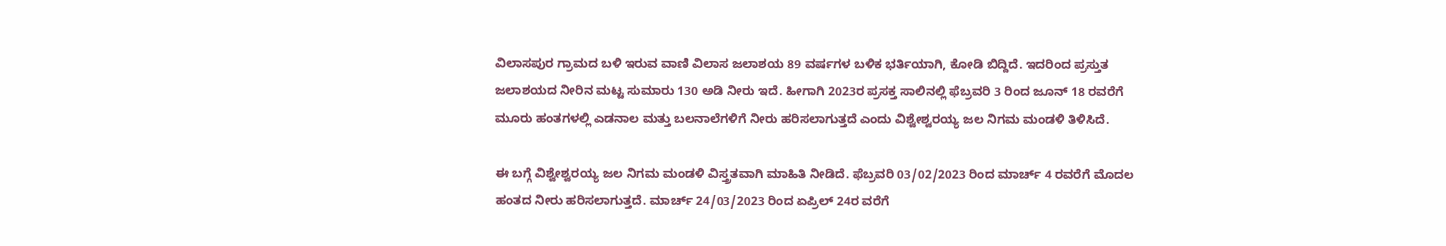ವಿಲಾಸಪುರ ಗ್ರಾಮದ ಬಳಿ ಇರುವ ವಾಣಿ ವಿಲಾಸ ಜಲಾಶಯ 89 ವರ್ಷಗಳ ಬಳಿಕ ಭರ್ತಿಯಾಗಿ, ಕೋಡಿ ಬಿದ್ದಿದೆ. ಇದರಿಂದ ಪ್ರಸ್ತುತ ಜಲಾಶಯದ ನೀರಿನ ಮಟ್ಟ ಸುಮಾರು 130 ಅಡಿ ನೀರು ಇದೆ. ಹೀಗಾಗಿ 2023ರ ಪ್ರಸಕ್ತ ಸಾಲಿನಲ್ಲಿ ಫೆಬ್ರವರಿ 3 ರಿಂದ ಜೂನ್ 18 ರವರೆಗೆ ಮೂರು ಹಂತಗಳಲ್ಲಿ ಎಡನಾಲ ಮತ್ತು ಬಲನಾಲೆಗಳಿಗೆ ನೀರು ಹರಿಸಲಾಗುತ್ತದೆ ಎಂದು ವಿಶ್ವೇಶ್ವರಯ್ಯ ಜಲ ನಿಗಮ ಮಂಡಳಿ ತಿಳಿಸಿದೆ.

ಈ ಬಗ್ಗೆ ವಿಶ್ವೇಶ್ವರಯ್ಯ ಜಲ ನಿಗಮ ಮಂಡಳಿ ವಿಸ್ತ್ರತವಾಗಿ ಮಾಹಿತಿ ನೀಡಿದೆ. ಫೆಬ್ರವರಿ 03/02/2023 ರಿಂದ ಮಾರ್ಚ್ 4 ರವರೆಗೆ ಮೊದಲ ಹಂತದ ನೀರು ಹರಿಸಲಾಗುತ್ತದೆ. ಮಾರ್ಚ್ 24/03/2023 ರಿಂದ ಏಪ್ರಿಲ್ 24ರ ವರೆಗೆ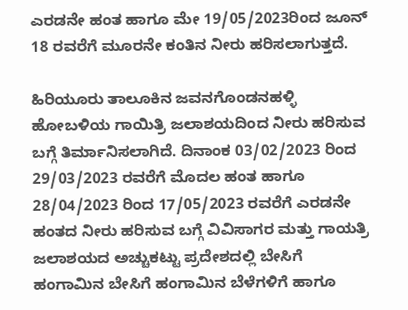ಎರಡನೇ ಹಂತ ಹಾಗೂ ಮೇ 19/05/2023ರಿಂದ ಜೂನ್ 18 ರವರೆಗೆ ಮೂರನೇ ಕಂತಿನ ನೀರು ಹರಿಸಲಾಗುತ್ತದೆ.

ಹಿರಿಯೂರು ತಾಲೂಕಿನ ಜವನಗೊಂಡನಹಳ್ಳಿ ಹೋಬಳಿಯ ಗಾಯಿತ್ರಿ ಜಲಾಶಯದಿಂದ ನೀರು ಹರಿಸುವ ಬಗ್ಗೆ ತಿರ್ಮಾನಿಸಲಾಗಿದೆ. ದಿನಾಂಕ 03/02/2023 ರಿಂದ 29/03/2023 ರವರೆಗೆ ಮೊದಲ ಹಂತ ಹಾಗೂ 28/04/2023 ರಿಂದ 17/05/2023 ರವರೆಗೆ ಎರಡನೇ ಹಂತದ ನೀರು ಹರಿಸುವ ಬಗ್ಗೆ ವಿವಿಸಾಗರ ಮತ್ತು ಗಾಯತ್ರಿ ಜಲಾಶಯದ ಅಚ್ಚುಕಟ್ಟು ಪ್ರದೇಶದಲ್ಲಿ ಬೇಸಿಗೆ ಹಂಗಾಮಿನ ಬೇಸಿಗೆ ಹಂಗಾಮಿನ ಬೆಳೆಗಳಿಗೆ ಹಾಗೂ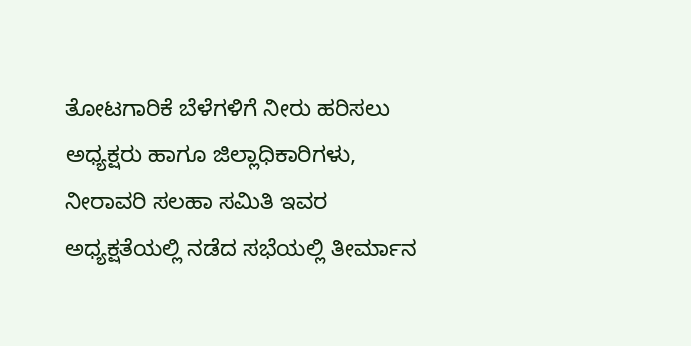ತೋಟಗಾರಿಕೆ ಬೆಳೆಗಳಿಗೆ ನೀರು ಹರಿಸಲು ಅಧ್ಯಕ್ಷರು ಹಾಗೂ ಜಿಲ್ಲಾಧಿಕಾರಿಗಳು, ನೀರಾವರಿ ಸಲಹಾ ಸಮಿತಿ ಇವರ ಅಧ್ಯಕ್ಷತೆಯಲ್ಲಿ ನಡೆದ ಸಭೆಯಲ್ಲಿ ತೀರ್ಮಾನ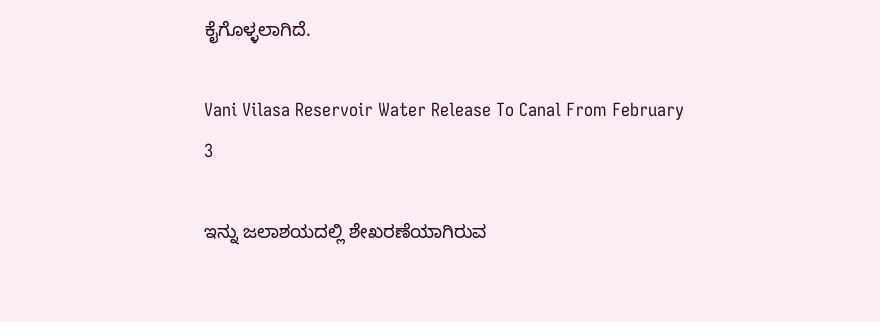ಕೈಗೊಳ್ಳಲಾಗಿದೆ.

Vani Vilasa Reservoir Water Release To Canal From February 3

ಇನ್ನು ಜಲಾಶಯದಲ್ಲಿ ಶೇಖರಣೆಯಾಗಿರುವ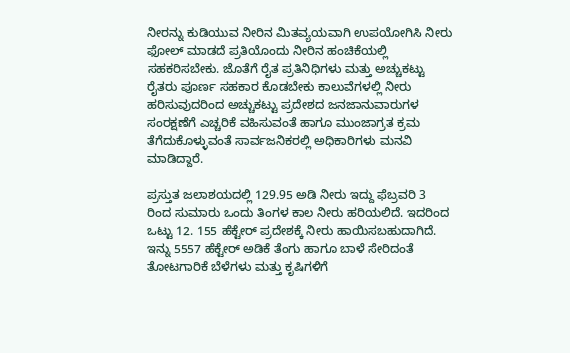ನೀರನ್ನು ಕುಡಿಯುವ ನೀರಿನ ಮಿತವ್ಯಯವಾಗಿ ಉಪಯೋಗಿಸಿ ನೀರು ಫೋಲ್ ಮಾಡದೆ ಪ್ರತಿಯೊಂದು ನೀರಿನ ಹಂಚಿಕೆಯಲ್ಲಿ ಸಹಕರಿಸಬೇಕು. ಜೊತೆಗೆ ರೈತ ಪ್ರತಿನಿಧಿಗಳು ಮತ್ತು ಅಚ್ಚುಕಟ್ಟು ರೈತರು ಪೂರ್ಣ ಸಹಕಾರ ಕೊಡಬೇಕು ಕಾಲುವೆಗಳಲ್ಲಿ ನೀರು ಹರಿಸುವುದರಿಂದ ಅಚ್ಚುಕಟ್ಟು ಪ್ರದೇಶದ ಜನಜಾನುವಾರುಗಳ ಸಂರಕ್ಷಣೆಗೆ ಎಚ್ಚರಿಕೆ ವಹಿಸುವಂತೆ ಹಾಗೂ ಮುಂಜಾಗ್ರತ ಕ್ರಮ ತೆಗೆದುಕೊಳ್ಳುವಂತೆ ಸಾರ್ವಜನಿಕರಲ್ಲಿ ಅಧಿಕಾರಿಗಳು ಮನವಿ ಮಾಡಿದ್ದಾರೆ.

ಪ್ರಸ್ತುತ ಜಲಾಶಯದಲ್ಲಿ 129.95 ಅಡಿ ನೀರು ಇದ್ದು ಫೆಬ್ರವರಿ 3 ರಿಂದ ಸುಮಾರು ಒಂದು ತಿಂಗಳ ಕಾಲ ನೀರು ಹರಿಯಲಿದೆ. ಇದರಿಂದ ಒಟ್ಟು 12. 155 ಹೆಕ್ಟೇರ್ ಪ್ರದೇಶಕ್ಕೆ ನೀರು ಹಾಯಿಸಬಹುದಾಗಿದೆ. ಇನ್ನು 5557 ಹೆಕ್ಟೇರ್ ಅಡಿಕೆ ತೆಂಗು ಹಾಗೂ ಬಾಳೆ ಸೇರಿದಂತೆ ತೋಟಗಾರಿಕೆ ಬೆಳೆಗಳು ಮತ್ತು ಕೃಷಿಗಳಿಗೆ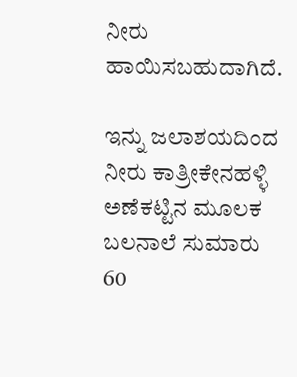ನೀರು ಹಾಯಿಸಬಹುದಾಗಿದೆ.

ಇನ್ನು ಜಲಾಶಯದಿಂದ ನೀರು ಕಾತ್ರೀಕೇನಹಳ್ಳಿ ಅಣೆಕಟ್ಟಿನ ಮೂಲಕ ಬಲನಾಲೆ ಸುಮಾರು 60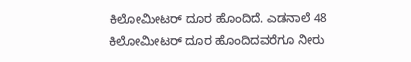ಕಿಲೋಮೀಟರ್ ದೂರ ಹೊಂದಿದೆ. ಎಡನಾಲೆ 48 ಕಿಲೋಮೀಟರ್ ದೂರ ಹೊಂದಿದವರೆಗೂ ನೀರು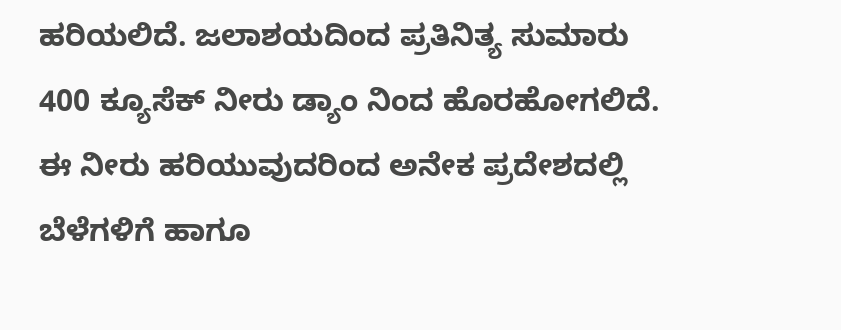ಹರಿಯಲಿದೆ. ಜಲಾಶಯದಿಂದ ಪ್ರತಿನಿತ್ಯ ಸುಮಾರು 400 ಕ್ಯೂಸೆಕ್ ನೀರು ಡ್ಯಾಂ ನಿಂದ ಹೊರಹೋಗಲಿದೆ. ಈ ನೀರು ಹರಿಯುವುದರಿಂದ ಅನೇಕ ಪ್ರದೇಶದಲ್ಲಿ ಬೆಳೆಗಳಿಗೆ ಹಾಗೂ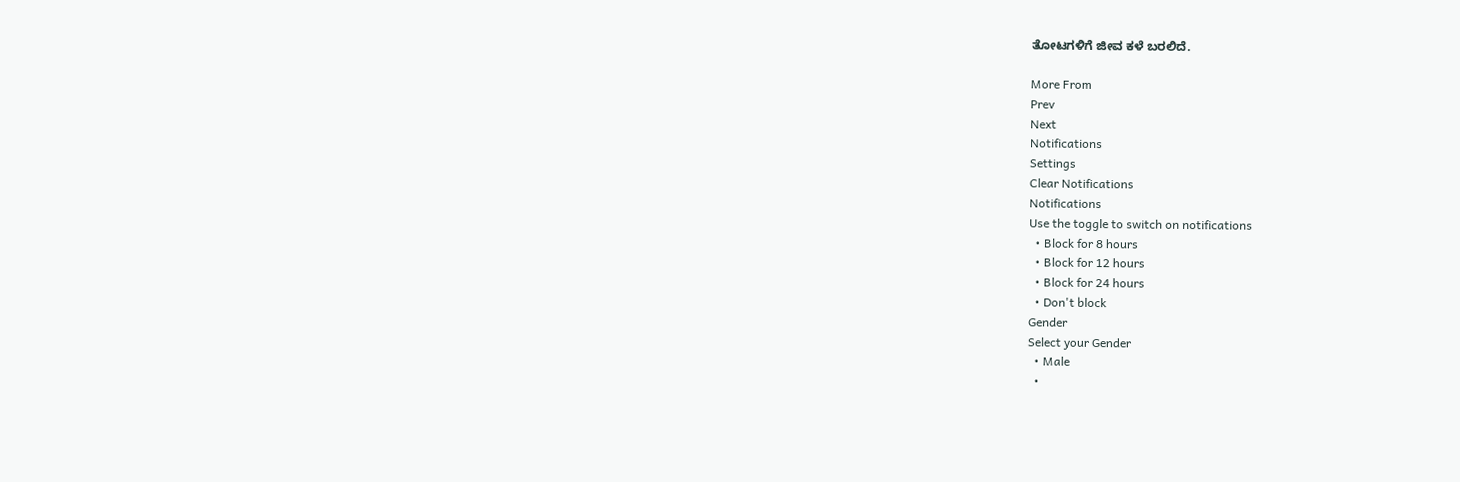ತೋಟಗಳಿಗೆ ಜೀವ ಕಳೆ ಬರಲಿದೆ.

More From
Prev
Next
Notifications
Settings
Clear Notifications
Notifications
Use the toggle to switch on notifications
  • Block for 8 hours
  • Block for 12 hours
  • Block for 24 hours
  • Don't block
Gender
Select your Gender
  • Male
  •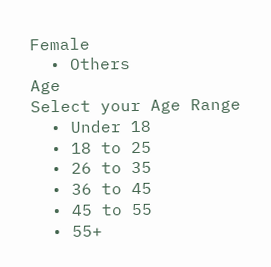Female
  • Others
Age
Select your Age Range
  • Under 18
  • 18 to 25
  • 26 to 35
  • 36 to 45
  • 45 to 55
  • 55+